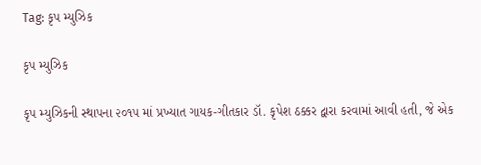Tag: કૃપ મ્યુઝિક

કૃપ મ્યુઝિક

કૃપ મ્યુઝિકની સ્થાપના ૨૦૧૫ માં પ્રખ્યાત ગાયક-ગીતકાર ડૉ. કૃપેશ ઠક્કર દ્વારા કરવામાં આવી હતી, જે એક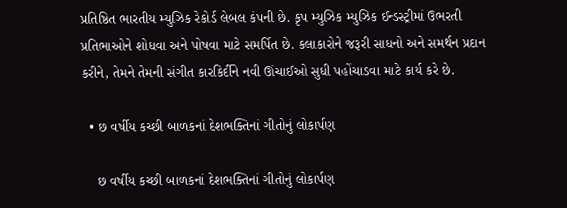પ્રતિષ્ઠિત ભારતીય મ્યુઝિક રેકોર્ડ લેબલ કંપની છે. કૃપ મ્યુઝિક મ્યુઝિક ઈન્ડસ્ટ્રીમાં ઉભરતી પ્રતિભાઓને શોધવા અને પોષવા માટે સમર્પિત છે. કલાકારોને જરૂરી સાધનો અને સમર્થન પ્રદાન કરીને, તેમને તેમની સંગીત કારકિર્દીને નવી ઊંચાઈઓ સુધી પહોંચાડવા માટે કાર્ય કરે છે.

  • છ વર્ષીય કચ્છી બાળકનાં દેશભક્તિનાં ગીતોનું લોકાર્પણ

    છ વર્ષીય કચ્છી બાળકનાં દેશભક્તિનાં ગીતોનું લોકાર્પણ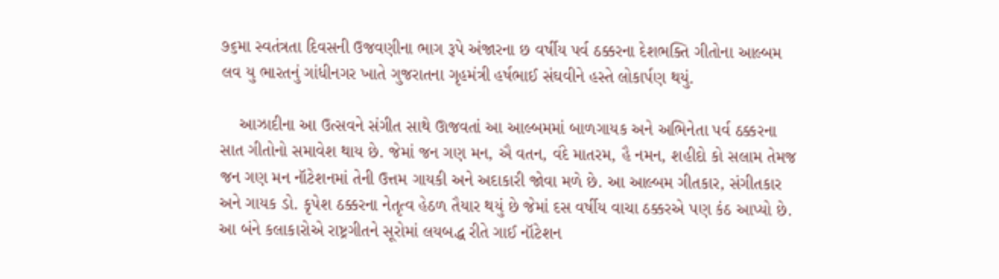૭૬મા સ્વતંત્રતા દિવસની ઉજવણીના ભાગ રૂપે અંજારના છ વર્ષીય પર્વ ઠક્કરના દેશભક્તિ ગીતોના આલ્બમ લવ યુ ભારતનું ગાંધીનગર ખાતે ગુજરાતના ગૃહમંત્રી હર્ષભાઈ સંઘવીને હસ્તે લોકાર્પણ થયું.

    આઝાદીના આ ઉત્સવને સંગીત સાથે ઊજવતાં આ આલ્બમમાં બાળગાયક અને અભિનેતા પર્વ ઠક્કરના સાત ગીતોનો સમાવેશ થાય છે. જેમાં જન ગણ મન, ઐ વતન, વંદે માતરમ, હૈ નમન, શહીદો કો સલામ તેમજ જન ગણ મન નૉટેશનમાં તેની ઉત્તમ ગાયકી અને અદાકારી જોવા મળે છે. આ આલ્બમ ગીતકાર, સંગીતકાર અને ગાયક ડો. કૃપેશ ઠક્કરના નેતૃત્વ હેઠળ તૈયાર થયું છે જેમાં દસ વર્ષીય વાચા ઠક્કરએ પણ કંઠ આપ્યો છે. આ બંને કલાકારોએ રાષ્ટ્રગીતને સૂરોમાં લયબદ્ધ રીતે ગાઈ નૉટેશન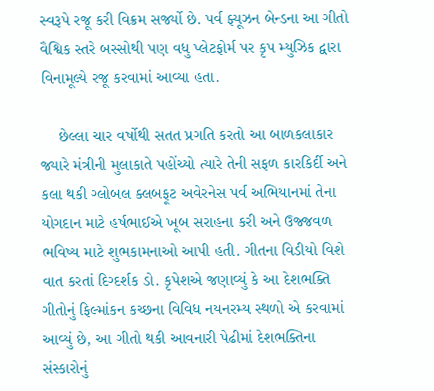સ્વરૂપે રજૂ કરી વિક્રમ સર્જ્યો છે. પર્વ ફ્યૂઝન બેન્ડના આ ગીતો વૈશ્વિક સ્તરે બસ્સોથી પણ વધુ પ્લેટફોર્મ પર કૃપ મ્યુઝિક દ્વારા વિનામૂલ્યે રજૂ કરવામાં આવ્યા હતા.

    છેલ્લા ચાર વર્ષોથી સતત પ્રગતિ કરતો આ બાળકલાકાર જ્યારે મંત્રીની મુલાકાતે પહોંચ્યો ત્યારે તેની સફળ કારકિર્દી અને કલા થકી ગ્લોબલ ક્લબફૂટ અવેરનેસ પર્વ અભિયાનમાં તેના યોગદાન માટે હર્ષભાઈએ ખૂબ સરાહના કરી અને ઉજ્જવળ ભવિષ્ય માટે શુભકામનાઓ આપી હતી. ગીતના વિડીયો વિશે વાત કરતાં દિગ્દર્શક ડો. કૃપેશએ જણાવ્યું કે આ દેશભક્તિ ગીતોનું ફિલ્માંકન કચ્છના વિવિધ નયનરમ્ય સ્થળો એ કરવામાં આવ્યું છે, આ ગીતો થકી આવનારી પેઢીમાં દેશભક્તિના સંસ્કારોનું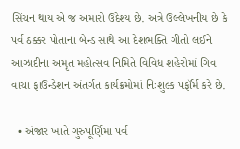સિંચન થાય એ જ અમારો ઉદેશ્ય છે. અત્રે ઉલ્લેખનીય છે કે પર્વ ઠક્કર પોતાના બેન્ડ સાથે આ દેશભક્તિ ગીતો લઈને આઝાદીના અમૃત મહોત્સવ નિમિતે વિવિધ શહેરોમાં ગિવ વાચા ફાઉન્ડેશન અંતર્ગત કાર્યક્રમોમાં નિઃશુલ્ક પર્ફૉર્મ કરે છે.

  • અંજાર ખાતે ગુરુપૂર્ણિમા પર્વ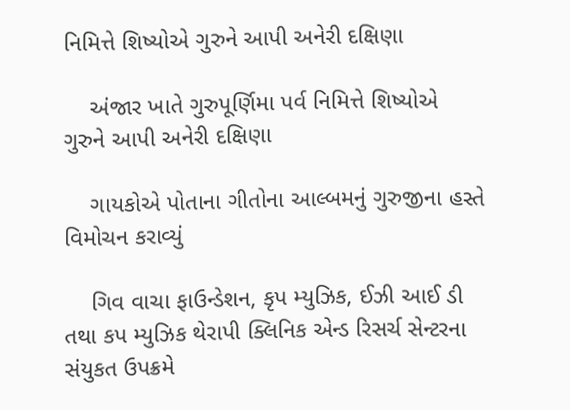નિમિત્તે શિષ્યોએ ગુરુને આપી અનેરી દક્ષિણા

    અંજાર ખાતે ગુરુપૂર્ણિમા પર્વ નિમિત્તે શિષ્યોએ ગુરુને આપી અનેરી દક્ષિણા

    ગાયકોએ પોતાના ગીતોના આલ્બમનું ગુરુજીના હસ્તે વિમોચન કરાવ્યું

    ગિવ વાચા ફાઉન્ડેશન, કૃપ મ્યુઝિક, ઈઝી આઈ ડી તથા કપ મ્યુઝિક થેરાપી ક્લિનિક એન્ડ રિસર્ચ સેન્ટરના સંયુકત ઉપક્રમે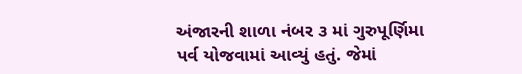અંજારની શાળા નંબર ૩ માં ગુરુપૂર્ણિમા પર્વ યોજવામાં આવ્યું હતું. જેમાં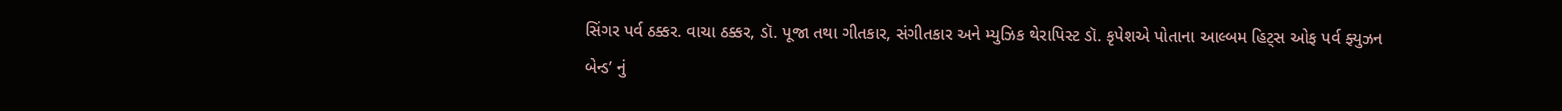સિંગર પર્વ ઠક્કર. વાચા ઠક્કર, ડૉ. પૂજા તથા ગીતકાર, સંગીતકાર અને મ્યુઝિક થેરાપિસ્ટ ડૉ. કૃપેશએ પોતાના આલ્બમ હિટ્સ ઓફ પર્વ ફ્યુઝન બેન્ડ’ નું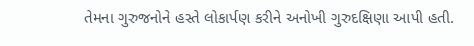તેમના ગુરુજનોને હસ્તે લોકાર્પણ કરીને અનોખી ગુરુદક્ષિણા આપી હતી.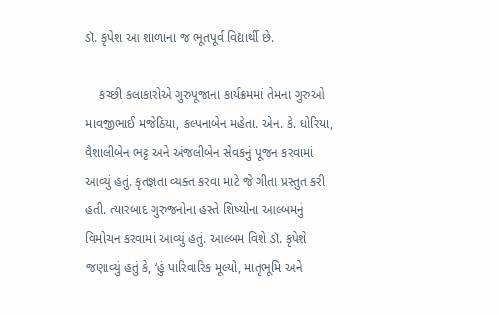ડૉ. કૃપેશ આ શાળાના જ ભૂતપૂર્વ વિદ્યાર્થી છે.

    કચ્છી કલાકારોએ ગુરુપૂજાના કાર્યક્રમમાં તેમના ગુરુઓ માવજીભાઈ મજેઠિયા, કલ્પનાબેન મહેતા. એન. કે. ધોરિયા, વૈશાલીબેન ભટ્ટ અને અંજલીબેન સેવકનું પૂજન કરવામાં આવ્યું હતું. કૃતજ્ઞતા વ્યક્ત કરવા માટે જે ગીતા પ્રસ્તુત કરી હતી. ત્યારબાદ ગુરુજનોના હસ્તે શિષ્યોના આલ્બમનું વિમોચન કરવામાં આવ્યું હતું. આલ્બમ વિશે ડૉ. કૃપેશે જણાવ્યું હતું કે, ‘હું પારિવારિક મૂલ્યો, માતૃભૂમિ અને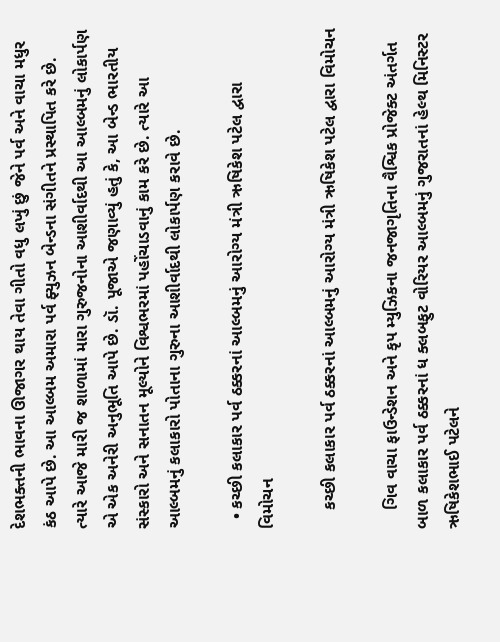દેશભક્તની ભાવના ઊજાગર થાય તેવા ગીતો વધુ લખું છું જેને પર્વ અને વાચા મધુર કંઠ આપે છે. આ આલ્બમ અમારા પર્વ ફ્યુઝન બેન્ડના સંગીતને પ્રસ્થાપિત કરે છે. ત્યારે આજે મારી જ શાળામાં મારા ગુરુજનોના આશીર્વાદથી આ આલ્બમનું લોકાર્પણ એ એક અનેરી અનુભૂતિ આપે છે. ડૉ. પૂજાએ જણાવ્યું હતું કે, આ બેન્ડ ભારતીય સંસ્કારો અને સનાતન મૂલ્યોને વિશ્વભરમાં પહોંચાડવાનું કામ કરે છે. ત્યારે આ આલ્બમનું કલાકારો પોતાના ગુરુના આશીર્વાદથી લોકાર્પણ કરાવે છે.

  • કચ્છી કલાકાર પર્વ ઠક્કરનાં આલ્બમનું આરોગ્ય મંત્રી ઋષિકેશ પટેલ દ્વારા વિમોચન

    કચ્છી કલાકાર પર્વ ઠક્કરનાં આલ્બમનું આરોગ્ય મંત્રી ઋષિકેશ પટેલ દ્વારા વિમોચન

    ગિવ વાચા ફાઉન્ડેશન અને કૃપ મ્યુઝિકના જનજાગૃતિના વૈશ્વિક પ્રોજેક્ટ અંતર્ગત બાળ કલાકાર પર્વ ઠક્કરનાં ધ ક્લબફુટ વોરિયર આલ્બમનું ગુજરાતનાં હેલ્થ મિનિસ્ટર ઋષિકેશભાઈ પટેલને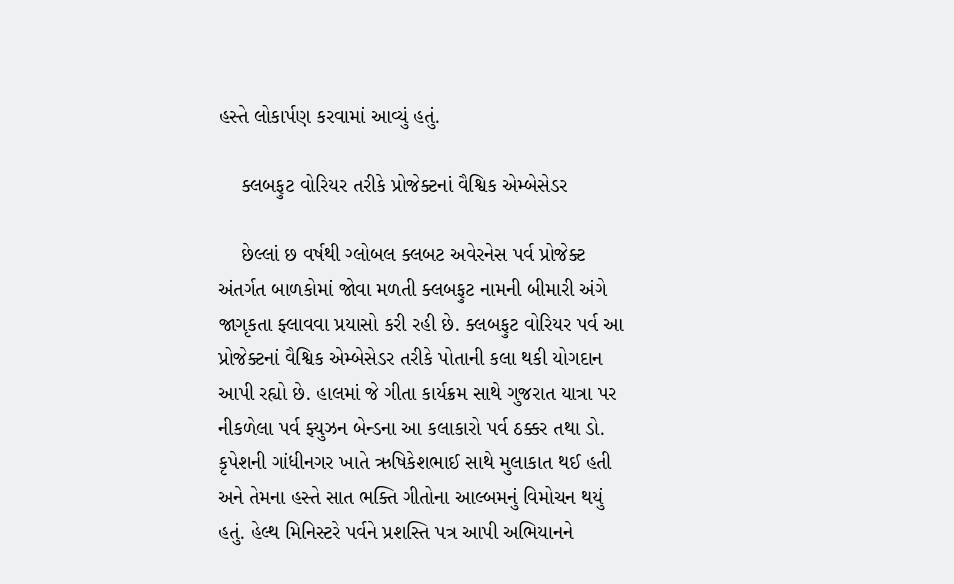હસ્તે લોકાર્પણ કરવામાં આવ્યું હતું.

    ક્લબફુટ વોરિયર તરીકે પ્રોજેક્ટનાં વૈશ્વિક એમ્બેસેડર

    છેલ્લાં છ વર્ષથી ગ્લોબલ ક્લબટ અવેરનેસ પર્વ પ્રોજેક્ટ અંતર્ગત બાળકોમાં જોવા મળતી ક્લબફુટ નામની બીમારી અંગે જાગૃકતા ફ્લાવવા પ્રયાસો કરી રહી છે. ક્લબફુટ વોરિયર પર્વ આ પ્રોજેક્ટનાં વૈશ્વિક એમ્બેસેડર તરીકે પોતાની કલા થકી યોગદાન આપી રહ્યો છે. હાલમાં જે ગીતા કાર્યક્રમ સાથે ગુજરાત યાત્રા પર નીકળેલા પર્વ ફ્યુઝન બેન્ડના આ કલાકારો પર્વ ઠક્કર તથા ડો. કૃપેશની ગાંધીનગર ખાતે ઋષિકેશભાઈ સાથે મુલાકાત થઈ હતી અને તેમના હસ્તે સાત ભક્તિ ગીતોના આલ્બમનું વિમોચન થયું હતું. હેલ્થ મિનિસ્ટરે પર્વને પ્રશસ્તિ પત્ર આપી અભિયાનને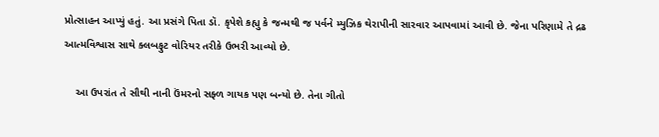પ્રોત્સાહન આપ્યું હતું. આ પ્રસંગે પિતા ડૉ. કૃપેશે કહ્યુ કે જન્મથી જ પર્વને મ્યુઝિક થેરાપીની સારવાર આપવામાં આવી છે. જેના પરિણામે તે દ્રઢ આત્મવિશ્વાસ સાથે ક્લબફુટ વોરિયર તરીકે ઉભરી આવ્યો છે.

    આ ઉપરાંત તે સૌથી નાની ઉંમરનો સફ્ળ ગાયક પણ બન્યો છે. તેના ગીતો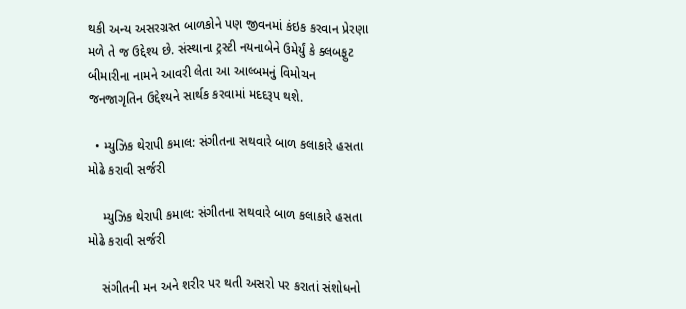થકી અન્ય અસરગ્રસ્ત બાળકોને પણ જીવનમાં કંઇક કરવાન પ્રેરણા મળે તે જ ઉદ્દેશ્ય છે. સંસ્થાના ટ્રસ્ટી નયનાબેને ઉમેર્યું કે ક્લબફુટ બીમારીના નામને આવરી લેતા આ આલ્બમનું વિમોચન જનજાગૃતિન ઉદ્દેશ્યને સાર્થક કરવામાં મદદરૂપ થશે.

  • મ્યુઝિક થેરાપી કમાલ: સંગીતના સથવારે બાળ કલાકારે હસતા મોઢે કરાવી સર્જરી

    મ્યુઝિક થેરાપી કમાલ: સંગીતના સથવારે બાળ કલાકારે હસતા મોઢે કરાવી સર્જરી

    સંગીતની મન અને શરીર પર થતી અસરો પર કરાતાં સંશોધનો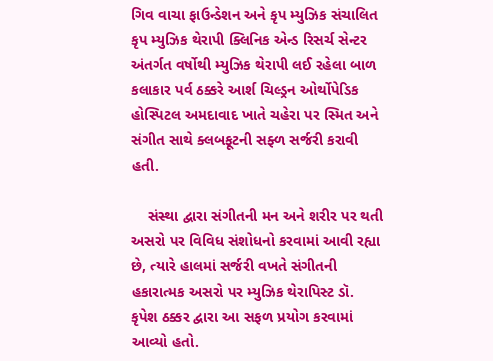ગિવ વાચા ફાઉન્ડેશન અને કૃપ મ્યુઝિક સંચાલિત કૃપ મ્યુઝિક થેરાપી ક્લિનિક એન્ડ રિસર્ચ સેન્ટર અંતર્ગત વર્ષોથી મ્યુઝિક થેરાપી લઈ રહેલા બાળ કલાકાર પર્વ ઠક્કરે આર્શ ચિલ્ડ્રન ઓર્થોપેડિક હોસ્પિટલ અમદાવાદ ખાતે ચહેરા પર સ્મિત અને સંગીત સાથે ક્લબફૂટની સફ્ળ સર્જરી કરાવી હતી.

    સંસ્થા દ્વારા સંગીતની મન અને શરીર પર થતી અસરો પર વિવિધ સંશોધનો કરવામાં આવી રહ્યા છે, ત્યારે હાલમાં સર્જરી વખતે સંગીતની હકારાત્મક અસરો પર મ્યુઝિક થેરાપિસ્ટ ડૉ. કૃપેશ ઠક્કર દ્વારા આ સફળ પ્રયોગ કરવામાં આવ્યો હતો.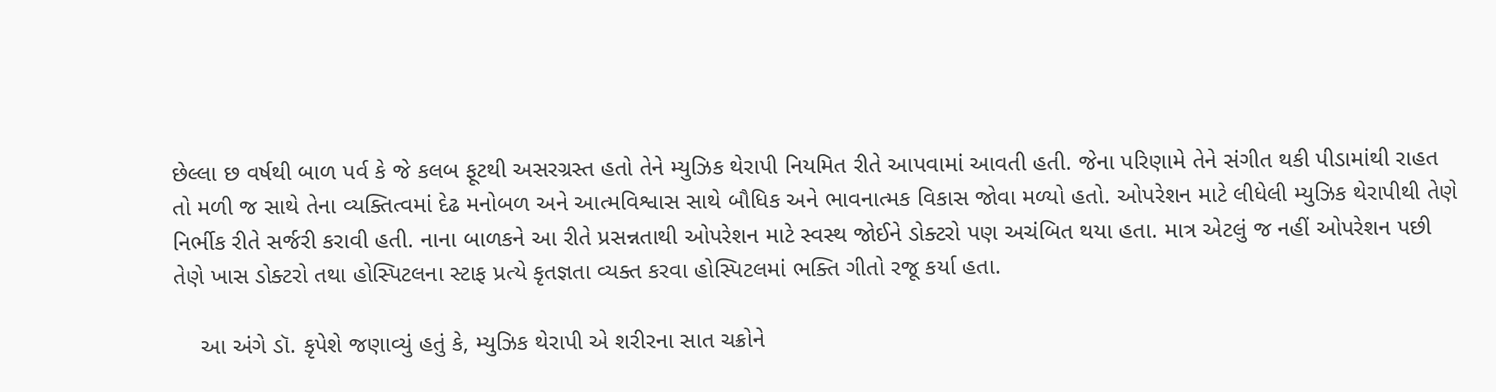છેલ્લા છ વર્ષથી બાળ પર્વ કે જે કલબ ફૂટથી અસરગ્રસ્ત હતો તેને મ્યુઝિક થેરાપી નિયમિત રીતે આપવામાં આવતી હતી. જેના પરિણામે તેને સંગીત થકી પીડામાંથી રાહત તો મળી જ સાથે તેના વ્યક્તિત્વમાં દેઢ મનોબળ અને આત્મવિશ્વાસ સાથે બૌધિક અને ભાવનાત્મક વિકાસ જોવા મળ્યો હતો. ઓપરેશન માટે લીધેલી મ્યુઝિક થેરાપીથી તેણે નિર્ભીક રીતે સર્જરી કરાવી હતી. નાના બાળકને આ રીતે પ્રસન્નતાથી ઓપરેશન માટે સ્વસ્થ જોઈને ડોક્ટરો પણ અચંબિત થયા હતા. માત્ર એટલું જ નહીં ઓપરેશન પછી તેણે ખાસ ડોક્ટરો તથા હોસ્પિટલના સ્ટાફ પ્રત્યે કૃતજ્ઞતા વ્યક્ત કરવા હોસ્પિટલમાં ભક્તિ ગીતો રજૂ કર્યા હતા.

    આ અંગે ડૉ. કૃપેશે જણાવ્યું હતું કે, મ્યુઝિક થેરાપી એ શરીરના સાત ચક્રોને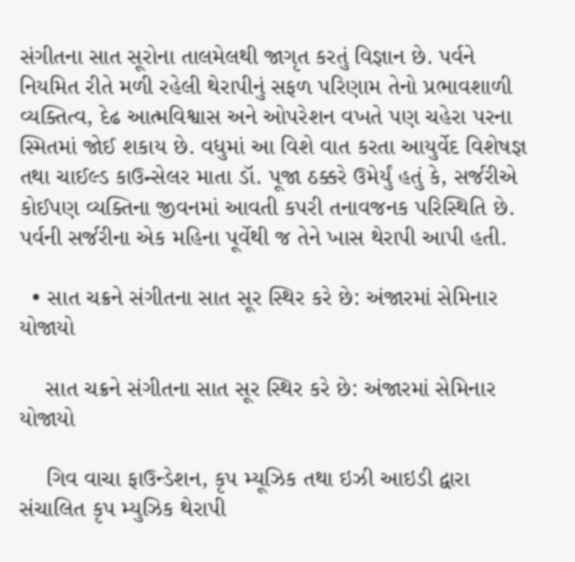સંગીતના સાત સૂરોના તાલમેલથી જાગૃત કરતું વિજ્ઞાન છે. પર્વને નિયમિત રીતે મળી રહેલી થેરાપીનું સફળ પરિણામ તેનો પ્રભાવશાળી વ્યક્તિત્વ, દેઢ આત્મવિશ્વાસ અને ઓપરેશન વખતે પણ ચહેરા પરના સ્મિતમાં જોઈ શકાય છે. વધુમાં આ વિશે વાત કરતા આયુર્વેદ વિશેષજ્ઞ તથા ચાઈલ્ડ કાઉન્સેલર માતા ડૉ. પૂજા ઠક્કરે ઉમેર્યું હતું કે, સર્જરીએ કોઈપણ વ્યક્તિના જીવનમાં આવતી કપરી તનાવજનક પરિસ્થિતિ છે. પર્વની સર્જરીના એક મહિના પૂર્વેથી જ તેને ખાસ થેરાપી આપી હતી.

  • સાત ચક્રને સંગીતના સાત સૂર સ્થિર કરે છે: અંજારમાં સેમિનાર યોજાયો

    સાત ચક્રને સંગીતના સાત સૂર સ્થિર કરે છે: અંજારમાં સેમિનાર યોજાયો

    ગિવ વાચા ફાઉન્ડેશન, કૃપ મ્યૂઝિક તથા ઇઝી આઇડી દ્વારા સંચાલિત કૃપ મ્યુઝિક થેરાપી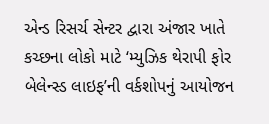એન્ડ રિસર્ચ સેન્ટર દ્વારા અંજાર ખાતે કચ્છના લોકો માટે ‘મ્યુઝિક થેરાપી ફોર બેલેન્સ્ડ લાઇફ’ની વર્કશોપનું આયોજન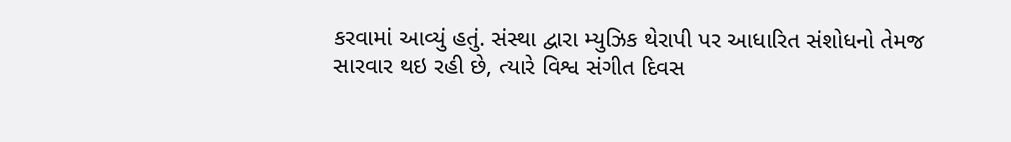કરવામાં આવ્યું હતું. સંસ્થા દ્વારા મ્યુઝિક થેરાપી પર આધારિત સંશોધનો તેમજ સારવાર થઇ રહી છે, ત્યારે વિશ્વ સંગીત દિવસ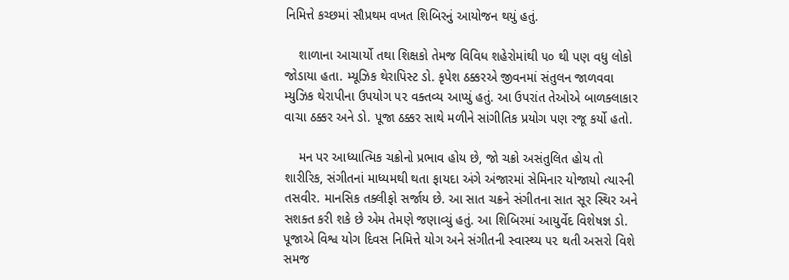નિમિત્તે કચ્છમાં સૌપ્રથમ વખત શિબિરનું આયોજન થયું હતું.

    શાળાના આચાર્યો તથા શિક્ષકો તેમજ વિવિધ શહેરોમાંથી ૫૦ થી પણ વધુ લોકો જોડાયા હતા. મ્યૂઝિક થેરાપિસ્ટ ડો. કૃપેશ ઠક્કરએ જીવનમાં સંતુલન જાળવવા મ્યુઝિક થેરાપીના ઉપયોગ ૫૨ વક્તવ્ય આપ્યું હતું. આ ઉપરાંત તેઓએ બાળક્લાકાર વાચા ઠક્કર અને ડો. પૂજા ઠક્કર સાથે મળીને સાંગીતિક પ્રયોગ પણ રજૂ કર્યો હતો.

    મન પર આધ્યાત્મિક ચક્રોનો પ્રભાવ હોય છે, જો ચક્રો અસંતુલિત હોય તો શારીરિક, સંગીતનાં માધ્યમથી થતા ફાયદા અંગે અંજારમાં સેમિનાર યોજાયો ત્યારની તસવીર. માનસિક તક્લીફો સર્જાય છે. આ સાત ચક્રને સંગીતના સાત સૂર સ્થિર અને સશક્ત કરી શકે છે એમ તેમણે જણાવ્યું હતું. આ શિબિરમાં આયુર્વેદ વિશેષજ્ઞ ડો. પૂજાએ વિશ્વ યોગ દિવસ નિમિત્તે યોગ અને સંગીતની સ્વાસ્થ્ય ૫૨ થતી અસરો વિશે સમજ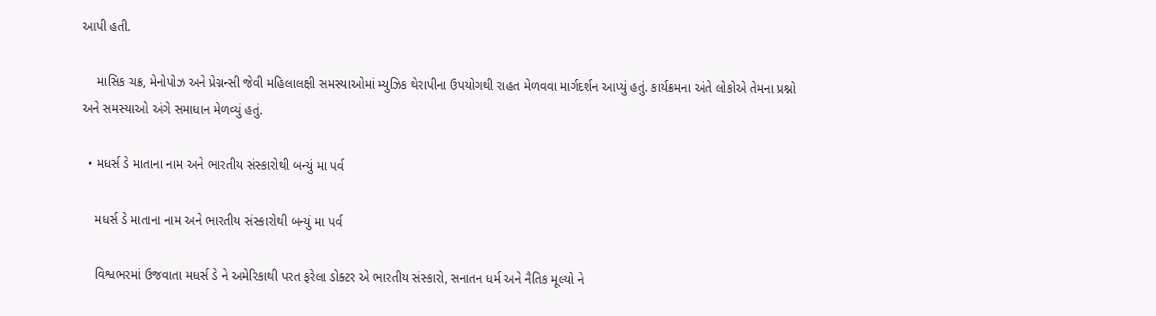આપી હતી.

    માસિક ચક્ર, મેનોપોઝ અને પ્રેગ્નન્સી જેવી મહિલાલક્ષી સમસ્યાઓમાં મ્યુઝિક થેરાપીના ઉપયોગથી રાહત મેળવવા માર્ગદર્શન આપ્યું હતું. કાર્યક્રમના અંતે લોકોએ તેમના પ્રશ્નો અને સમસ્યાઓ અંગે સમાધાન મેળવ્યું હતું.

  • મધર્સ ડે માતાના નામ અને ભારતીય સંસ્કારોથી બન્યું મા પર્વ

    મધર્સ ડે માતાના નામ અને ભારતીય સંસ્કારોથી બન્યું મા પર્વ

    વિશ્વભરમાં ઉજવાતા મધર્સ ડે ને અમેરિકાથી પરત ફરેલા ડોક્ટર એ ભારતીય સંસ્કારો, સનાતન ધર્મ અને નૈતિક મૂલ્યો ને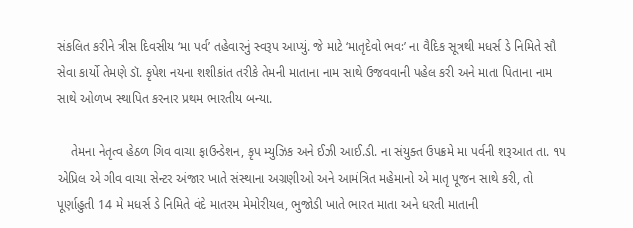સંકલિત કરીને ત્રીસ દિવસીય ‘મા પર્વ’ તહેવારનું સ્વરૂપ આપ્યું. જે માટે ‘માતૃદેવો ભવઃ’ ના વૈદિક સૂત્રથી મધર્સ ડે નિમિતે સૌ સેવા કાર્યો તેમણે ડૉ. કૃપેશ નયના શશીકાંત તરીકે તેમની માતાના નામ સાથે ઉજવવાની પહેલ કરી અને માતા પિતાના નામ સાથે ઓળખ સ્થાપિત કરનાર પ્રથમ ભારતીય બન્યા.

    તેમના નેતૃત્વ હેઠળ ગિવ વાચા ફાઉન્ડેશન, કૃપ મ્યુઝિક અને ઈઝી આઈ.ડી. ના સંયુક્ત ઉપક્રમે મા પર્વની શરૂઆત તા. ૧૫ એપ્રિલ એ ગીવ વાચા સેન્ટર અંજાર ખાતે સંસ્થાના અગ્રણીઓ અને આમંત્રિત મહેમાનો એ માતૃ પૂજન સાથે કરી, તો પૂર્ણાહુતી 14 મે મધર્સ ડે નિમિતે વંદે માતરમ મેમોરીયલ, ભુજોડી ખાતે ભારત માતા અને ધરતી માતાની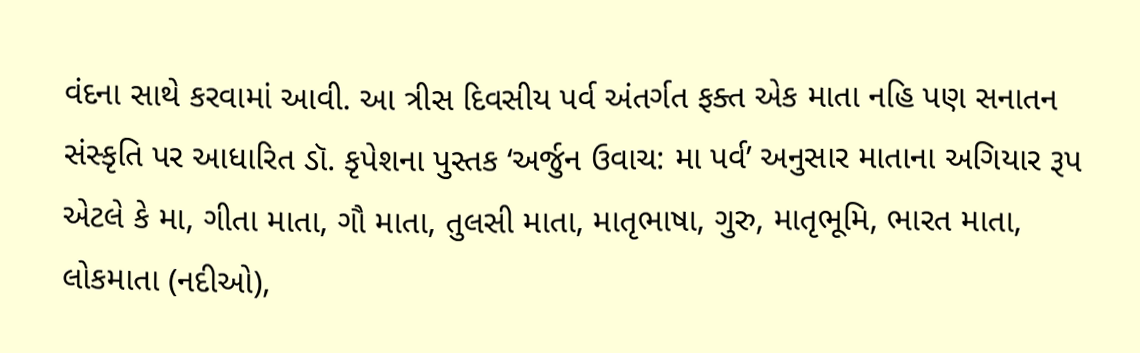વંદના સાથે કરવામાં આવી. આ ત્રીસ દિવસીય પર્વ અંતર્ગત ફક્ત એક માતા નહિ પણ સનાતન સંસ્કૃતિ પર આધારિત ડૉ. કૃપેશના પુસ્તક ‘અર્જુન ઉવાચ: મા પર્વ’ અનુસાર માતાના અગિયાર રૂપ એટલે કે મા, ગીતા માતા, ગૌ માતા, તુલસી માતા, માતૃભાષા, ગુરુ, માતૃભૂમિ, ભારત માતા, લોકમાતા (નદીઓ),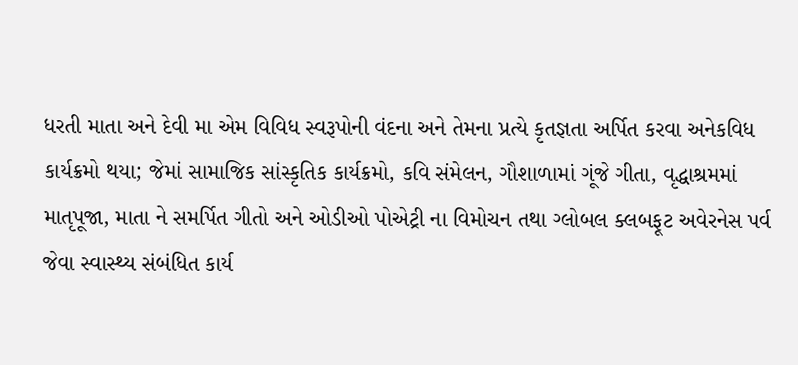ધરતી માતા અને દેવી મા એમ વિવિધ સ્વરૂપોની વંદના અને તેમના પ્રત્યે કૃતજ્ઞતા અર્પિત કરવા અનેકવિધ કાર્યક્રમો થયા; જેમાં સામાજિક સાંસ્કૃતિક કાર્યક્રમો, કવિ સંમેલન, ગૌશાળામાં ગૂંજે ગીતા, વૃદ્ધાશ્રમમાં માતૃપૂજા, માતા ને સમર્પિત ગીતો અને ઓડીઓ પોએટ્રી ના વિમોચન તથા ગ્લોબલ ક્લબફૂટ અવેરનેસ પર્વ જેવા સ્વાસ્થ્ય સંબંધિત કાર્ય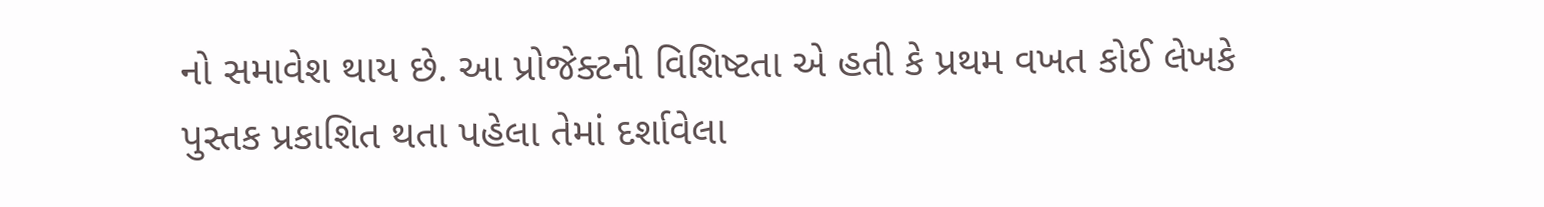નો સમાવેશ થાય છે. આ પ્રોજેક્ટની વિશિષ્ટતા એ હતી કે પ્રથમ વખત કોઈ લેખકે પુસ્તક પ્રકાશિત થતા પહેલા તેમાં દર્શાવેલા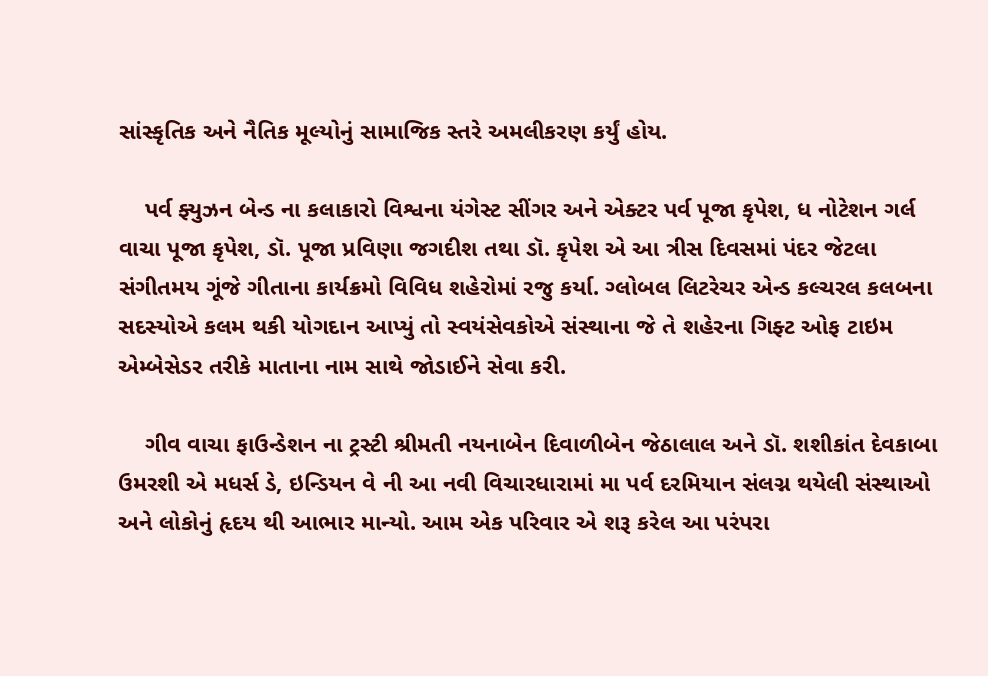સાંસ્કૃતિક અને નૈતિક મૂલ્યોનું સામાજિક સ્તરે અમલીકરણ કર્યું હોય.

    પર્વ ફ્યુઝન બેન્ડ ના કલાકારો વિશ્વના યંગેસ્ટ સીંગર અને એક્ટર પર્વ પૂજા કૃપેશ, ધ નોટેશન ગર્લ વાચા પૂજા કૃપેશ, ડૉ. પૂજા પ્રવિણા જગદીશ તથા ડૉ. કૃપેશ એ આ ત્રીસ દિવસમાં પંદર જેટલા સંગીતમય ગૂંજે ગીતાના કાર્યક્રમો વિવિધ શહેરોમાં રજુ કર્યા. ગ્લોબલ લિટરેચર એન્ડ કલ્ચરલ કલબના સદસ્યોએ કલમ થકી યોગદાન આપ્યું તો સ્વયંસેવકોએ સંસ્થાના જે તે શહેરના ગિફ્ટ ઓફ ટાઇમ એમ્બેસેડર તરીકે માતાના નામ સાથે જોડાઈને સેવા કરી.

    ગીવ વાચા ફાઉન્ડેશન ના ટ્રસ્ટી શ્રીમતી નયનાબેન દિવાળીબેન જેઠાલાલ અને ડૉ. શશીકાંત દેવકાબા ઉમરશી એ મધર્સ ડે, ઇન્ડિયન વે ની આ નવી વિચારધારામાં મા પર્વ દરમિયાન સંલગ્ન થયેલી સંસ્થાઓ અને લોકોનું હૃદય થી આભાર માન્યો. આમ એક પરિવાર એ શરૂ કરેલ આ પરંપરા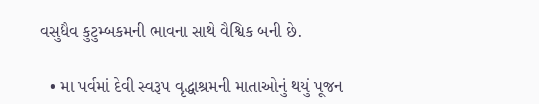વસુધૈવ કુટુમ્બકમની ભાવના સાથે વૈશ્વિક બની છે.

  • મા પર્વમાં દેવી સ્વરૂપ વૃદ્ધાશ્રમની માતાઓનું થયું પૂજન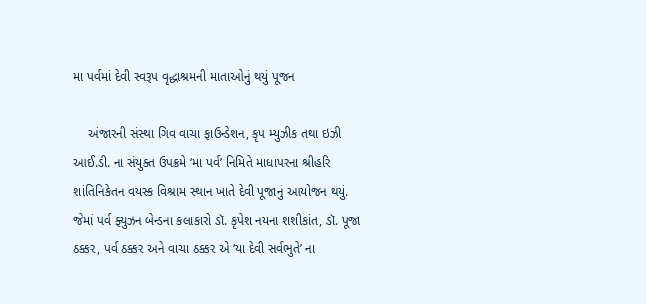મા પર્વમાં દેવી સ્વરૂપ વૃદ્ધાશ્રમની માતાઓનું થયું પૂજન

    અંજારની સંસ્થા ગિવ વાચા ફાઉન્ડેશન, કૃપ મ્યુઝીક તથા ઇઝી આઈ.ડી. ના સંયુક્ત ઉપક્રમે ‘મા પર્વ’ નિમિતે માધાપરના શ્રીહરિ શાંતિનિકેતન વયસ્ક વિશ્રામ સ્થાન ખાતે દેવી પૂજાનું આયોજન થયું. જેમાં પર્વ ફ્યુઝન બેન્ડના કલાકારો ડૉ. કૃપેશ નયના શશીકાંત, ડૉ. પૂજા ઠક્કર, પર્વ ઠક્કર અને વાચા ઠક્કર એ ‘યા દેવી સર્વભુતે’ ના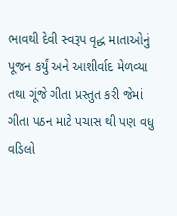ભાવથી દેવી સ્વરૂપ વૃદ્ધ માતાઓનું પૂજન કર્યું અને આશીર્વાદ મેળવ્યા તથા ગૂંજે ગીતા પ્રસ્તુત કરી જેમાં ગીતા પઠન માટે પચાસ થી પણ વધુ વડિલો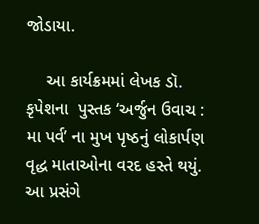જોડાયા.

    આ કાર્યક્રમમાં લેખક ડૉ. કૃપેશના  પુસ્તક ‘અર્જુન ઉવાચ : મા પર્વ’ ના મુખ પૃષ્ઠનું લોકાર્પણ વૃદ્ધ માતાઓના વરદ હસ્તે થયું. આ પ્રસંગે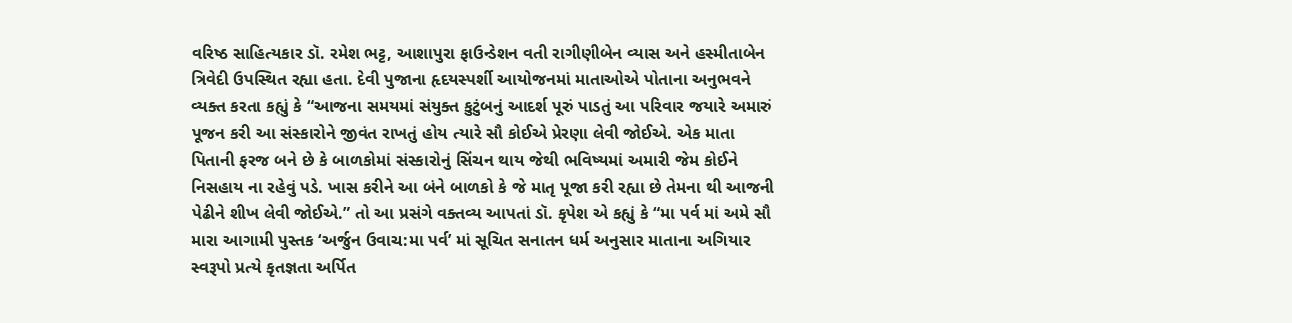વરિષ્ઠ સાહિત્યકાર ડૉ. રમેશ ભટ્ટ, આશાપુરા ફાઉન્ડેશન વતી રાગીણીબેન વ્યાસ અને હસ્મીતાબેન ત્રિવેદી ઉપસ્થિત રહ્યા હતા. દેવી પુજાના હૃદયસ્પર્શી આયોજનમાં માતાઓએ પોતાના અનુભવને વ્યક્ત કરતા કહ્યું કે “આજના સમયમાં સંયુક્ત કુટુંબનું આદર્શ પૂરું પાડતું આ પરિવાર જયારે અમારું પૂજન કરી આ સંસ્કારોને જીવંત રાખતું હોય ત્યારે સૌ કોઈએ પ્રેરણા લેવી જોઈએ. એક માતા પિતાની ફરજ બને છે કે બાળકોમાં સંસ્કારોનું સિંચન થાય જેથી ભવિષ્યમાં અમારી જેમ કોઈને નિસહાય ના રહેવું પડે. ખાસ કરીને આ બંને બાળકો કે જે માતૃ પૂજા કરી રહ્યા છે તેમના થી આજની પેઢીને શીખ લેવી જોઈએ.” તો આ પ્રસંગે વક્તવ્ય આપતાં ડૉ. કૃપેશ એ કહ્યું કે “મા પર્વ માં અમે સૌ મારા આગામી પુસ્તક ‘અર્જુન ઉવાચ:મા પર્વ’ માં સૂચિત સનાતન ધર્મ અનુસાર માતાના અગિયાર સ્વરૂપો પ્રત્યે કૃતજ્ઞતા અર્પિત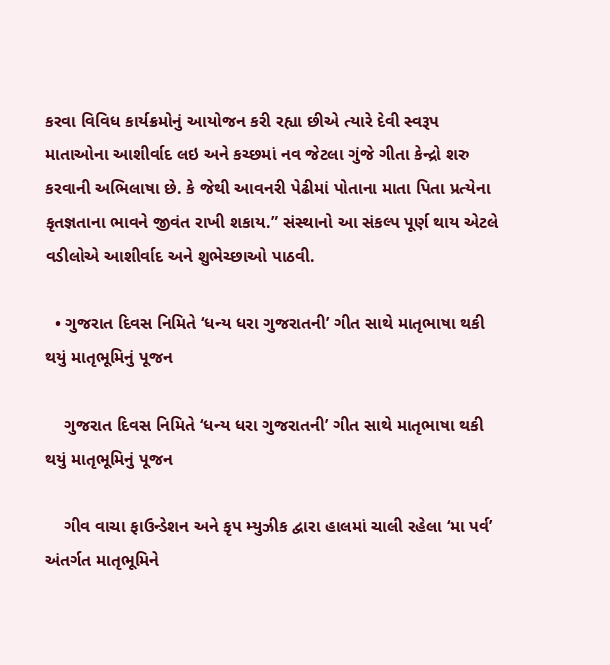કરવા વિવિધ કાર્યક્રમોનું આયોજન કરી રહ્યા છીએ ત્યારે દેવી સ્વરૂપ માતાઓના આશીર્વાદ લઇ અને કચ્છમાં નવ જેટલા ગુંજે ગીતા કેન્દ્રો શરુ કરવાની અભિલાષા છે. કે જેથી આવનરી પેઢીમાં પોતાના માતા પિતા પ્રત્યેના કૃતજ્ઞતાના ભાવને જીવંત રાખી શકાય.” સંસ્થાનો આ સંકલ્પ પૂર્ણ થાય એટલે વડીલોએ આશીર્વાદ અને શુભેચ્છાઓ પાઠવી.

  • ગુજરાત દિવસ નિમિતે ‘ધન્ય ધરા ગુજરાતની’ ગીત સાથે માતૃભાષા થકી થયું માતૃભૂમિનું પૂજન

    ગુજરાત દિવસ નિમિતે ‘ધન્ય ધરા ગુજરાતની’ ગીત સાથે માતૃભાષા થકી થયું માતૃભૂમિનું પૂજન

    ગીવ વાચા ફાઉન્ડેશન અને કૃપ મ્યુઝીક દ્વારા હાલમાં ચાલી રહેલા ‘મા પર્વ’ અંતર્ગત માતૃભૂમિને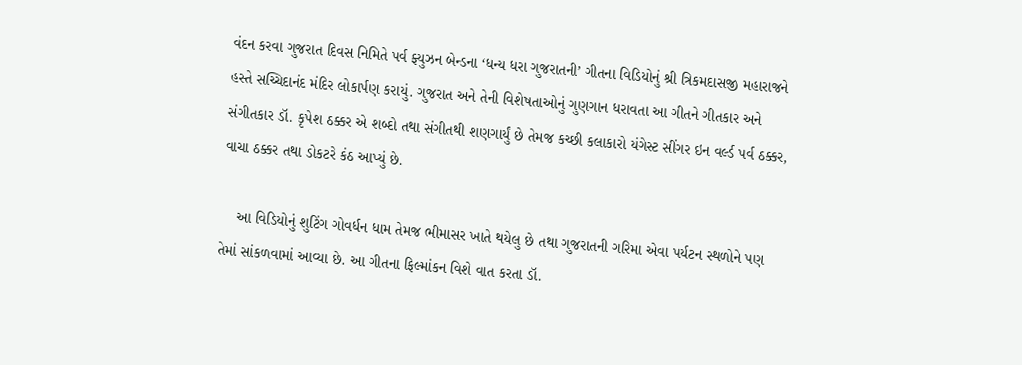વંદન કરવા ગુજરાત દિવસ નિમિતે પર્વ ફ્યુઝન બેન્ડના ‘ધન્ય ધરા ગુજરાતની’ ગીતના વિડિયોનું શ્રી ત્રિકમદાસજી મહારાજને હસ્તે સચ્ચિદાનંદ મંદિર લોકાર્પણ કરાયું. ગુજરાત અને તેની વિશેષતાઓનું ગુણગાન ધરાવતા આ ગીતને ગીતકાર અને સંગીતકાર ડૉ. કૃપેશ ઠક્કર એ શબ્દો તથા સંગીતથી શણગાર્યું છે તેમજ કચ્છી કલાકારો યંગેસ્ટ સીંગર ઇન વર્લ્ડ પર્વ ઠક્કર, વાચા ઠક્કર તથા ડોકટરે કંઠ આપ્યું છે.

    આ વિડિયોનું શુટિંગ ગોવર્ધન ધામ તેમજ ભીમાસર ખાતે થયેલુ છે તથા ગુજરાતની ગરિમા એવા પર્યટન સ્થળોને પણ તેમાં સાંકળવામાં આવ્યા છે. આ ગીતના ફિલ્માંકન વિશે વાત કરતા ડૉ.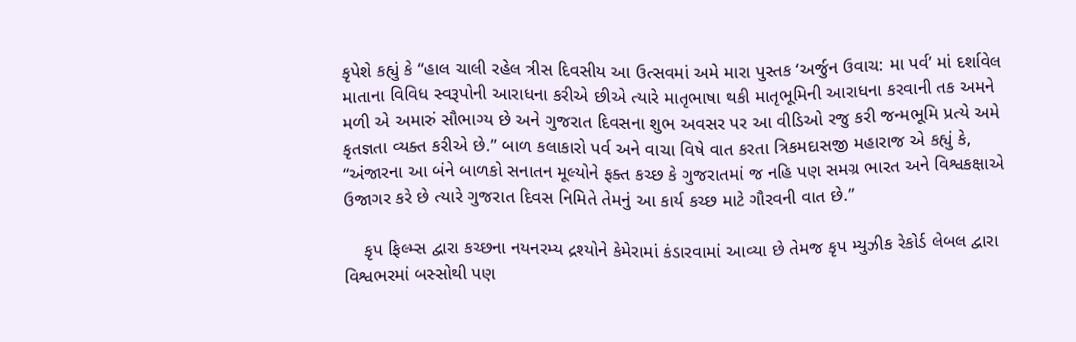કૃપેશે કહ્યું કે “હાલ ચાલી રહેલ ત્રીસ દિવસીય આ ઉત્સવમાં અમે મારા પુસ્તક ‘અર્જુન ઉવાચ: મા પર્વ’ માં દર્શાવેલ માતાના વિવિધ સ્વરૂપોની આરાધના કરીએ છીએ ત્યારે માતૃભાષા થકી માતૃભૂમિની આરાધના કરવાની તક અમને મળી એ અમારું સૌભાગ્ય છે અને ગુજરાત દિવસના શુભ અવસર પર આ વીડિઓ રજુ કરી જન્મભૂમિ પ્રત્યે અમે કૃતજ્ઞતા વ્યક્ત કરીએ છે.” બાળ કલાકારો પર્વ અને વાચા વિષે વાત કરતા ત્રિકમદાસજી મહારાજ એ કહ્યું કે, “અંજારના આ બંને બાળકો સનાતન મૂલ્યોને ફક્ત કચ્છ કે ગુજરાતમાં જ નહિ પણ સમગ્ર ભારત અને વિશ્વકક્ષાએ ઉજાગર કરે છે ત્યારે ગુજરાત દિવસ નિમિતે તેમનું આ કાર્ય કચ્છ માટે ગૌરવની વાત છે.”

    કૃપ ફિલ્મ્સ દ્વારા કચ્છના નયનરમ્ય દ્રશ્યોને કેમેરામાં કંડારવામાં આવ્યા છે તેમજ કૃપ મ્યુઝીક રેકોર્ડ લેબલ દ્વારા વિશ્વભરમાં બસ્સોથી પણ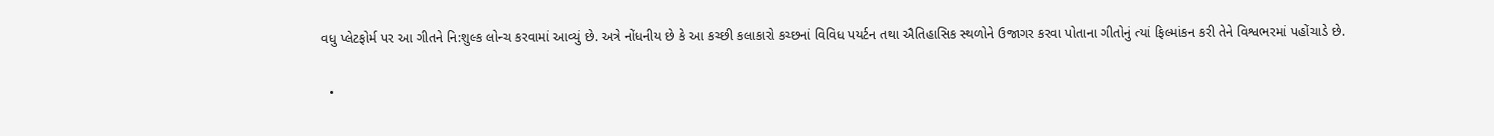વધુ પ્લેટફોર્મ પર આ ગીતને નિ:શુલ્ક લોન્ચ કરવામાં આવ્યું છે. અત્રે નોંધનીય છે કે આ કચ્છી કલાકારો કચ્છનાં વિવિધ પયર્ટન તથા ઐતિહાસિક સ્થળોને ઉજાગર કરવા પોતાના ગીતોનું ત્યાં ફિલ્માંકન કરી તેને વિશ્વભરમાં પહોંચાડે છે.

  •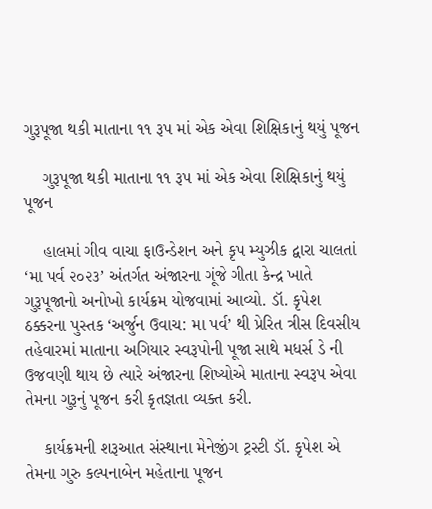ગુરૂપૂજા થકી માતાના ૧૧ રૂપ માં એક એવા શિક્ષિકાનું થયું પૂજન

    ગુરૂપૂજા થકી માતાના ૧૧ રૂપ માં એક એવા શિક્ષિકાનું થયું પૂજન

    હાલમાં ગીવ વાચા ફાઉન્ડેશન અને કૃપ મ્યુઝીક દ્વારા ચાલતાં ‘મા પર્વ ૨૦૨૩’ અંતર્ગત અંજારના ગૂંજે ગીતા કેન્દ્ર ખાતે ગુરૂપૂજાનો અનોખો કાર્યક્રમ યોજવામાં આવ્યો. ડૉ. કૃપેશ ઠક્કરના પુસ્તક ‘અર્જુન ઉવાચ: મા પર્વ’ થી પ્રેરિત ત્રીસ દિવસીય તહેવારમાં માતાના અગિયાર સ્વરૂપોની પૂજા સાથે મધર્સ ડે ની ઉજવણી થાય છે ત્યારે અંજારના શિષ્યોએ માતાના સ્વરૂપ એવા તેમના ગુરૂનું પૂજન કરી કૃતજ્ઞતા વ્યક્ત કરી.

    કાર્યક્રમની શરૂઆત સંસ્થાના મેનેજીંગ ટ્રસ્ટી ડૉ. કૃપેશ એ તેમના ગુરુ કલ્પનાબેન મહેતાના પૂજન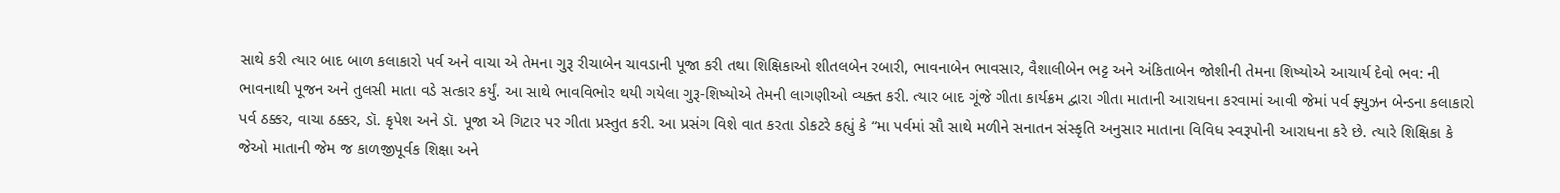સાથે કરી ત્યાર બાદ બાળ કલાકારો પર્વ અને વાચા એ તેમના ગુરૂ રીચાબેન ચાવડાની પૂજા કરી તથા શિક્ષિકાઓ શીતલબેન રબારી, ભાવનાબેન ભાવસાર, વૈશાલીબેન ભટ્ટ અને અંકિતાબેન જોશીની તેમના શિષ્યોએ આચાર્ય દેવો ભવ: ની ભાવનાથી પૂજન અને તુલસી માતા વડે સત્કાર કર્યું. આ સાથે ભાવવિભોર થયી ગયેલા ગુરૂ-શિષ્યોએ તેમની લાગણીઓ વ્યક્ત કરી. ત્યાર બાદ ગૂંજે ગીતા કાર્યક્રમ દ્વારા ગીતા માતાની આરાધના કરવામાં આવી જેમાં પર્વ ફ્યુઝન બેન્ડના કલાકારો પર્વ ઠક્કર, વાચા ઠક્કર, ડૉ. કૃપેશ અને ડૉ. પૂજા એ ગિટાર પર ગીતા પ્રસ્તુત કરી. આ પ્રસંગ વિશે વાત કરતા ડોકટરે કહ્યું કે “મા પર્વમાં સૌ સાથે મળીને સનાતન સંસ્કૃતિ અનુસાર માતાના વિવિધ સ્વરૂપોની આરાધના કરે છે. ત્યારે શિક્ષિકા કે જેઓ માતાની જેમ જ કાળજીપૂર્વક શિક્ષા અને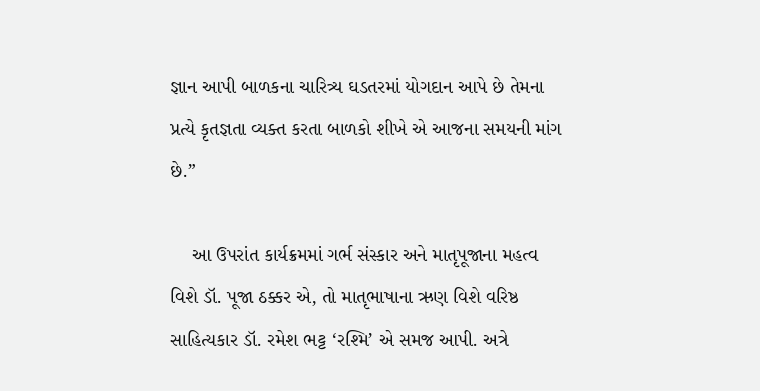જ્ઞાન આપી બાળકના ચારિત્ર્ય ઘડતરમાં યોગદાન આપે છે તેમના પ્રત્યે કૃતજ્ઞતા વ્યક્ત કરતા બાળકો શીખે એ આજના સમયની માંગ છે.”

    આ ઉપરાંત કાર્યક્રમમાં ગર્ભ સંસ્કાર અને માતૃપૂજાના મહત્વ વિશે ડૉ. પૂજા ઠક્કર એ, તો માતૃભાષાના ઋણ વિશે વરિષ્ઠ સાહિત્યકાર ડૉ. રમેશ ભટ્ટ ‘રશ્મિ’ એ સમજ આપી. અત્રે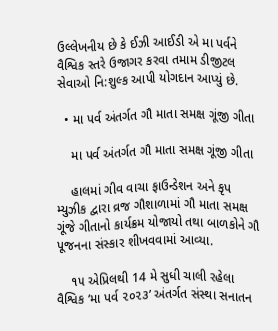ઉલ્લેખનીય છે કે ઈઝી આઈડી એ મા પર્વને વૈશ્વિક સ્તરે ઉજાગર કરવા તમામ ડીજીટલ સેવાઓ નિ:શુલ્ક આપી યોગદાન આપ્યું છે.

  • મા પર્વ અંતર્ગત ગૌ માતા સમક્ષ ગૂંજી ગીતા

    મા પર્વ અંતર્ગત ગૌ માતા સમક્ષ ગૂંજી ગીતા

    હાલમાં ગીવ વાચા ફાઉન્ડેશન અને કૃપ મ્યુઝીક દ્વારા વ્રજ ગૌશાળામાં ગૌ માતા સમક્ષ ગૂંજે ગીતાનો કાર્યક્રમ યોજાયો તથા બાળકોને ગૌ પૂજનના સંસ્કાર શીખવવામાં આવ્યા.

    ૧૫ એપ્રિલથી 14 મે સુધી ચાલી રહેલા વૈશ્વિક ‘મા પર્વ ૨૦૨૩’ અંતર્ગત સંસ્થા સનાતન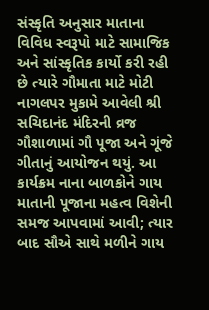સંસ્કૃતિ અનુસાર માતાના વિવિધ સ્વરૂપો માટે સામાજિક અને સાંસ્કૃતિક કાર્યો કરી રહી છે ત્યારે ગૌમાતા માટે મોટી નાગલપર મુકામે આવેલી શ્રી સચિદાનંદ મંદિરની વ્રજ ગૌશાળામાં ગૌ પૂજા અને ગૂંજે ગીતાનું આયોજન થયું. આ કાર્યક્રમ નાના બાળકોને ગાય માતાની પૂજાના મહત્વ વિશેની સમજ આપવામાં આવી; ત્યાર બાદ સૌએ સાથે મળીને ગાય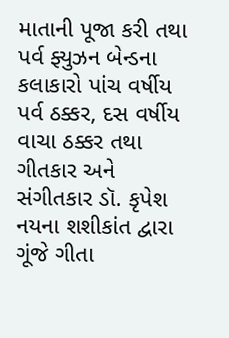માતાની પૂજા કરી તથા પર્વ ફ્યુઝન બેન્ડના કલાકારો પાંચ વર્ષીય પર્વ ઠક્કર, દસ વર્ષીય વાચા ઠક્કર તથા ગીતકાર અને સંગીતકાર ડૉ. કૃપેશ નયના શશીકાંત દ્વારા ગૂંજે ગીતા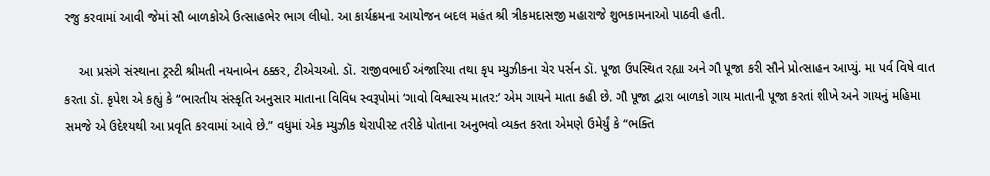રજુ કરવામાં આવી જેમાં સૌ બાળકોએ ઉત્સાહભેર ભાગ લીધો. આ કાર્યક્રમના આયોજન બદલ મહંત શ્રી ત્રીકમદાસજી મહારાજે શુભકામનાઓ પાઠવી હતી.

    આ પ્રસંગે સંસ્થાના ટ્રસ્ટી શ્રીમતી નયનાબેન ઠક્કર, ટીએચઓ. ડૉ. રાજીવભાઈ અંજારિયા તથા કૃપ મ્યુઝીકના ચેર પર્સન ડૉ. પૂજા ઉપસ્થિત રહ્યા અને ગૌ પૂજા કરી સૌને પ્રોત્સાહન આપ્યું. મા પર્વ વિષે વાત કરતા ડૉ. કૃપેશ એ કહ્યું કે “ભારતીય સંસ્કૃતિ અનુસાર માતાના વિવિધ સ્વરૂપોમાં ‘ગાવો વિશ્વાસ્ય માતર:’ એમ ગાયને માતા કહી છે. ગૌ પૂજા દ્વારા બાળકો ગાય માતાની પૂજા કરતાં શીખે અને ગાયનું મહિમા સમજે એ ઉદેશ્યથી આ પ્રવૃતિ કરવામાં આવે છે.” વધુમાં એક મ્યુઝીક થેરાપીસ્ટ તરીકે પોતાના અનુભવો વ્યક્ત કરતા એમણે ઉમેર્યું કે “ભક્તિ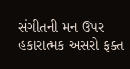સંગીતની મન ઉપર હકારાત્મક અસરો ફક્ત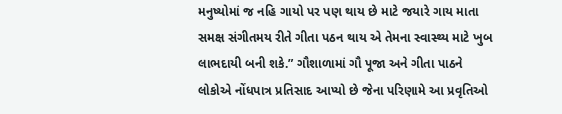મનુષ્યોમાં જ નહિ ગાયો પર પણ થાય છે માટે જયારે ગાય માતા સમક્ષ સંગીતમય રીતે ગીતા પઠન થાય એ તેમના સ્વાસ્થ્ય માટે ખુબ લાભદાયી બની શકે.” ગૌશાળામાં ગૌ પૂજા અને ગીતા પાઠને લોકોએ નોંધપાત્ર પ્રતિસાદ આપ્યો છે જેના પરિણામે આ પ્રવૃતિઓ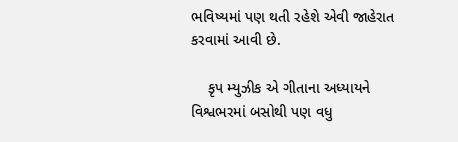ભવિષ્યમાં પણ થતી રહેશે એવી જાહેરાત કરવામાં આવી છે.

    કૃપ મ્યુઝીક એ ગીતાના અધ્યાયને વિશ્વભરમાં બસોથી પણ વધુ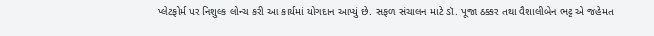પ્લેટફોર્મ પર નિશુલ્ક લોન્ચ કરી આ કાર્યમાં યોગદાન આપ્યું છે. સફળ સંચાલન માટે ડૉ. પૂજા ઠક્કર તથા વૈશાલીબેન ભટ્ટ એ જહેમત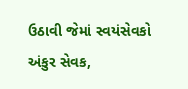ઉઠાવી જેમાં સ્વયંસેવકો અંકુર સેવક,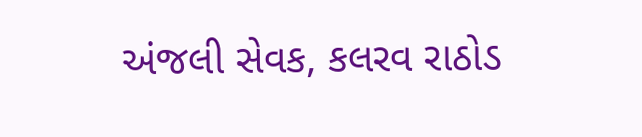અંજલી સેવક, કલરવ રાઠોડ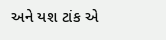અને યશ ટાંક એ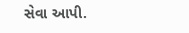સેવા આપી.